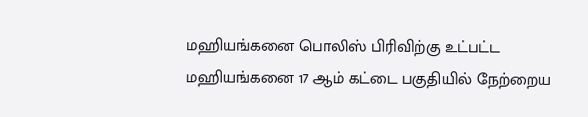மஹியங்கனை பொலிஸ் பிரிவிற்கு உட்பட்ட மஹியங்கனை 17 ஆம் கட்டை பகுதியில் நேற்றைய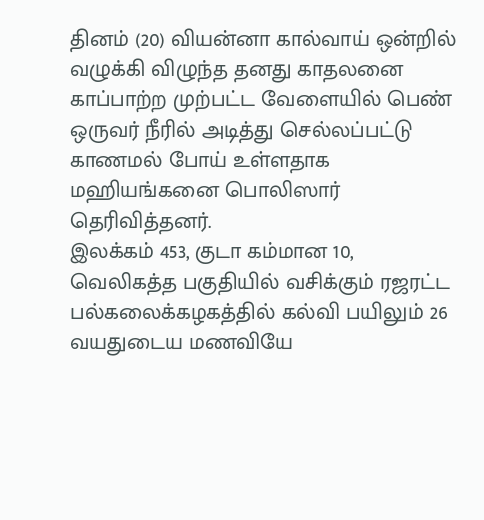தினம் (20) வியன்னா கால்வாய் ஒன்றில் வழுக்கி விழுந்த தனது காதலனை காப்பாற்ற முற்பட்ட வேளையில் பெண் ஒருவர் நீரில் அடித்து செல்லப்பட்டு காணமல் போய் உள்ளதாக மஹியங்கனை பொலிஸார் தெரிவித்தனர்.
இலக்கம் 453, குடா கம்மான 10, வெலிகத்த பகுதியில் வசிக்கும் ரஜரட்ட பல்கலைக்கழகத்தில் கல்வி பயிலும் 26 வயதுடைய மணவியே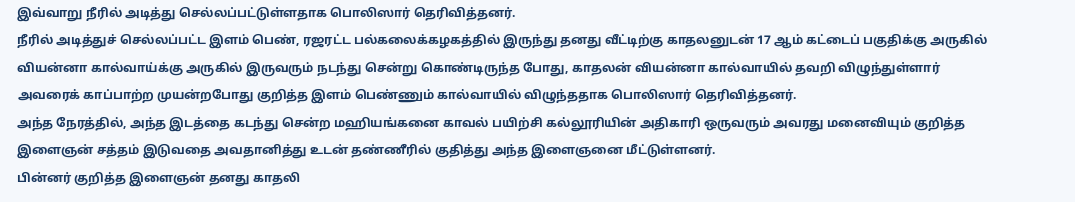இவ்வாறு நீரில் அடித்து செல்லப்பட்டுள்ளதாக பொலிஸார் தெரிவித்தனர்.
நீரில் அடித்துச் செல்லப்பட்ட இளம் பெண், ரஜரட்ட பல்கலைக்கழகத்தில் இருந்து தனது வீட்டிற்கு காதலனுடன் 17 ஆம் கட்டைப் பகுதிக்கு அருகில் வியன்னா கால்வாய்க்கு அருகில் இருவரும் நடந்து சென்று கொண்டிருந்த போது, காதலன் வியன்னா கால்வாயில் தவறி விழுந்துள்ளார் அவரைக் காப்பாற்ற முயன்றபோது குறித்த இளம் பெண்ணும் கால்வாயில் விழுந்ததாக பொலிஸார் தெரிவித்தனர்.
அந்த நேரத்தில், அந்த இடத்தை கடந்து சென்ற மஹியங்கனை காவல் பயிற்சி கல்லூரியின் அதிகாரி ஒருவரும் அவரது மனைவியும் குறித்த இளைஞன் சத்தம் இடுவதை அவதானித்து உடன் தண்ணீரில் குதித்து அந்த இளைஞனை மீட்டுள்ளனர்.
பின்னர் குறித்த இளைஞன் தனது காதலி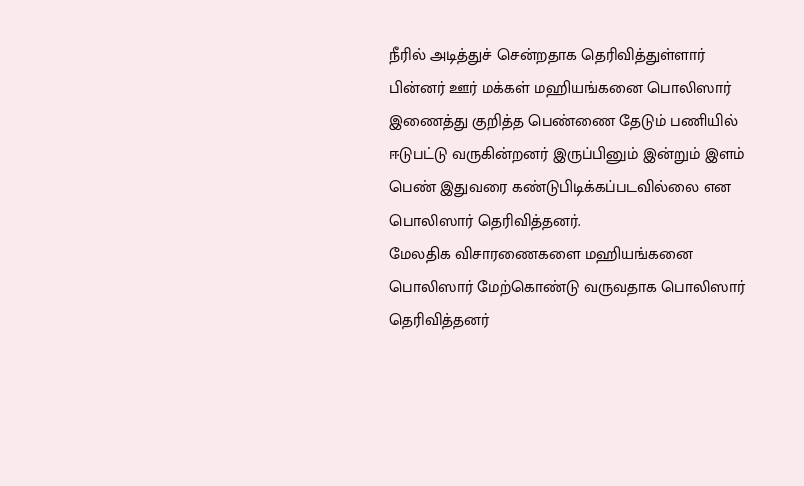நீரில் அடித்துச் சென்றதாக தெரிவித்துள்ளார் பின்னர் ஊர் மக்கள் மஹியங்கனை பொலிஸார் இணைத்து குறித்த பெண்ணை தேடும் பணியில் ஈடுபட்டு வருகின்றனர் இருப்பினும் இன்றும் இளம் பெண் இதுவரை கண்டுபிடிக்கப்படவில்லை என பொலிஸார் தெரிவித்தனர்.
மேலதிக விசாரணைகளை மஹியங்கனை பொலிஸார் மேற்கொண்டு வருவதாக பொலிஸார் தெரிவித்தனர்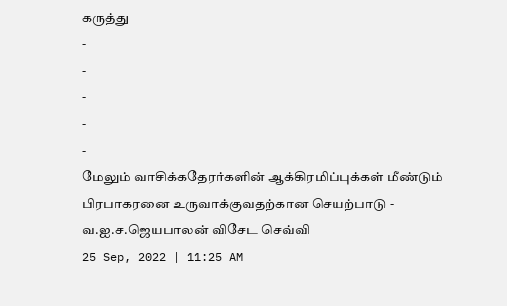கருத்து
-
-
-
-
-
மேலும் வாசிக்கதேரர்களின் ஆக்கிரமிப்புக்கள் மீண்டும் பிரபாகரனை உருவாக்குவதற்கான செயற்பாடு - வ.ஐ.ச.ஜெயபாலன் விசேட செவ்வி
25 Sep, 2022 | 11:25 AM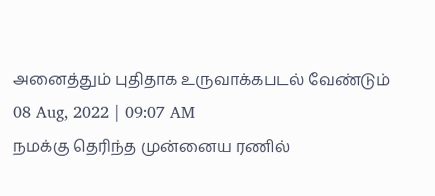அனைத்தும் புதிதாக உருவாக்கபடல் வேண்டும்
08 Aug, 2022 | 09:07 AM
நமக்கு தெரிந்த முன்னைய ரணில்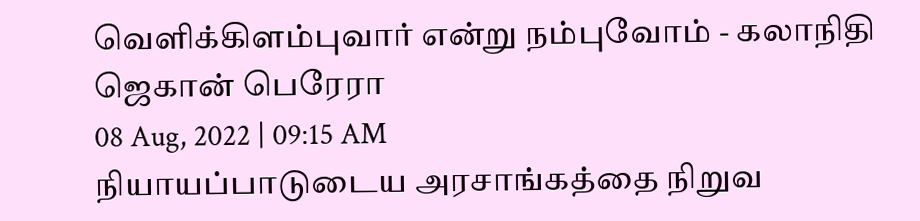வெளிக்கிளம்புவார் என்று நம்புவோம் - கலாநிதி ஜெகான் பெரேரா
08 Aug, 2022 | 09:15 AM
நியாயப்பாடுடைய அரசாங்கத்தை நிறுவ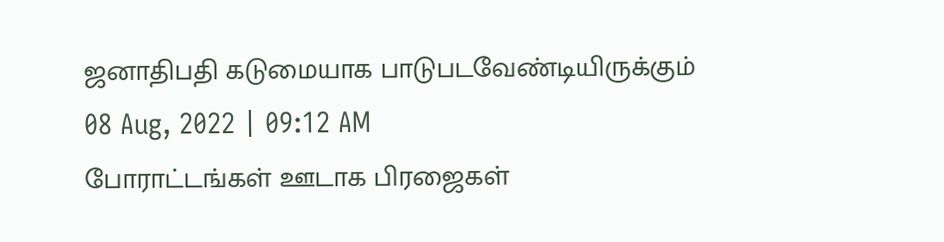ஜனாதிபதி கடுமையாக பாடுபடவேண்டியிருக்கும்
08 Aug, 2022 | 09:12 AM
போராட்டங்கள் ஊடாக பிரஜைகள்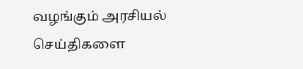வழங்கும் அரசியல் செய்திகளை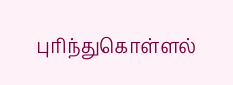புரிந்துகொள்ளல்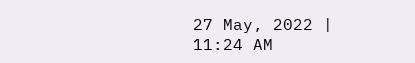27 May, 2022 | 11:24 AM